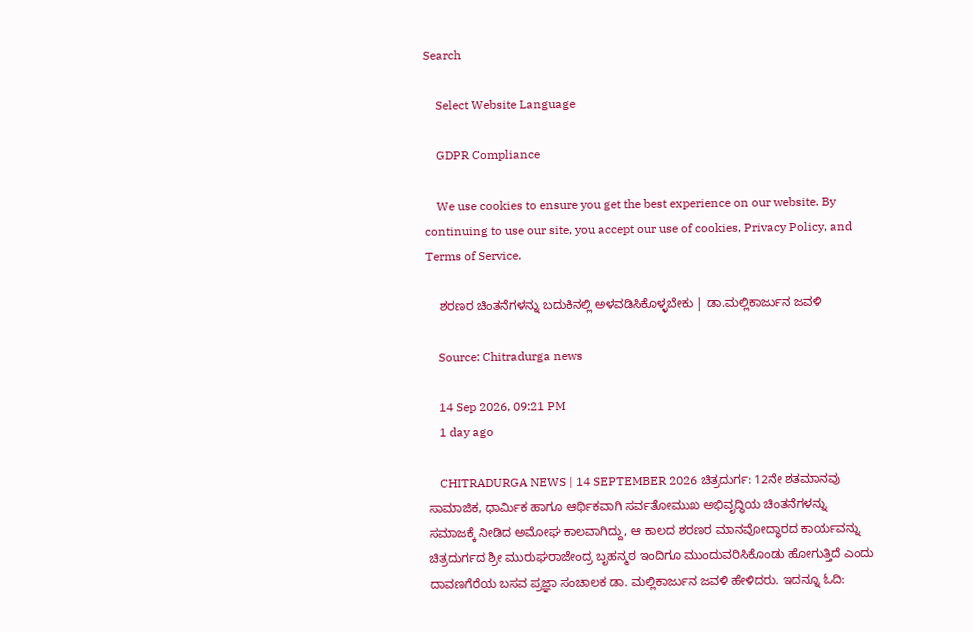Search

    Select Website Language

    GDPR Compliance

    We use cookies to ensure you get the best experience on our website. By continuing to use our site, you accept our use of cookies, Privacy Policy, and Terms of Service.

    ಶರಣರ ಚಿಂತನೆಗಳನ್ನು ಬದುಕಿನಲ್ಲಿ ಅಳವಡಿಸಿಕೊಳ್ಳಬೇಕು | ಡಾ.ಮಲ್ಲಿಕಾರ್ಜುನ ಜವಳಿ

    Source: Chitradurga news

    14 Sep 2026, 09:21 PM
    1 day ago

    CHITRADURGA NEWS | 14 SEPTEMBER 2026 ಚಿತ್ರದುರ್ಗ: 12ನೇ ಶತಮಾನವು ಸಾಮಾಜಿಕ, ಧಾರ್ಮಿಕ ಹಾಗೂ ಆರ್ಥಿಕವಾಗಿ ಸರ್ವತೋಮುಖ ಅಭಿವೃದ್ಧಿಯ ಚಿಂತನೆಗಳನ್ನು ಸಮಾಜಕ್ಕೆ ನೀಡಿದ ಅಮೋಘ ಕಾಲವಾಗಿದ್ದು, ಆ ಕಾಲದ ಶರಣರ ಮಾನವೋದ್ಧಾರದ ಕಾರ್ಯವನ್ನು ಚಿತ್ರದುರ್ಗದ ಶ್ರೀ ಮುರುಘರಾಜೇಂದ್ರ ಬೃಹನ್ಮಠ ಇಂದಿಗೂ ಮುಂದುವರಿಸಿಕೊಂಡು ಹೋಗುತ್ತಿದೆ ಎಂದು ದಾವಣಗೆರೆಯ ಬಸವ ಪ್ರಜ್ಞಾ ಸಂಚಾಲಕ ಡಾ. ಮಲ್ಲಿಕಾರ್ಜುನ ಜವಳಿ ಹೇಳಿದರು. ಇದನ್ನೂ ಓದಿ: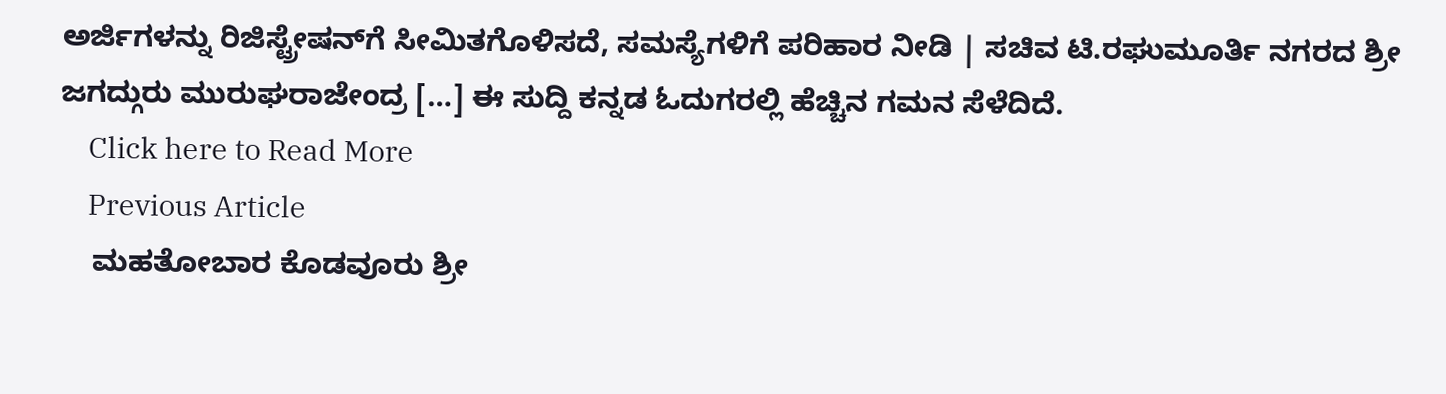ಅರ್ಜಿಗಳನ್ನು ರಿಜಿಸ್ಟ್ರೇಷನ್‌ಗೆ ಸೀಮಿತಗೊಳಿಸದೆ, ಸಮಸ್ಯೆಗಳಿಗೆ ಪರಿಹಾರ ನೀಡಿ | ಸಚಿವ ಟಿ.ರಘುಮೂರ್ತಿ ನಗರದ ಶ್ರೀ ಜಗದ್ಗುರು ಮುರುಘರಾಜೇಂದ್ರ […] ಈ ಸುದ್ದಿ ಕನ್ನಡ ಓದುಗರಲ್ಲಿ ಹೆಚ್ಚಿನ ಗಮನ ಸೆಳೆದಿದೆ.
    Click here to Read More
    Previous Article
    ಮಹತೋಬಾರ ಕೊಡವೂರು ಶ್ರೀ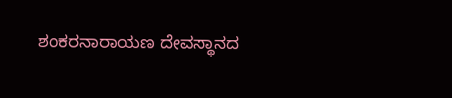ಶಂಕರನಾರಾಯಣ ದೇವಸ್ಥಾನದ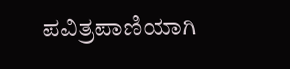ಪವಿತ್ರಪಾಣಿಯಾಗಿ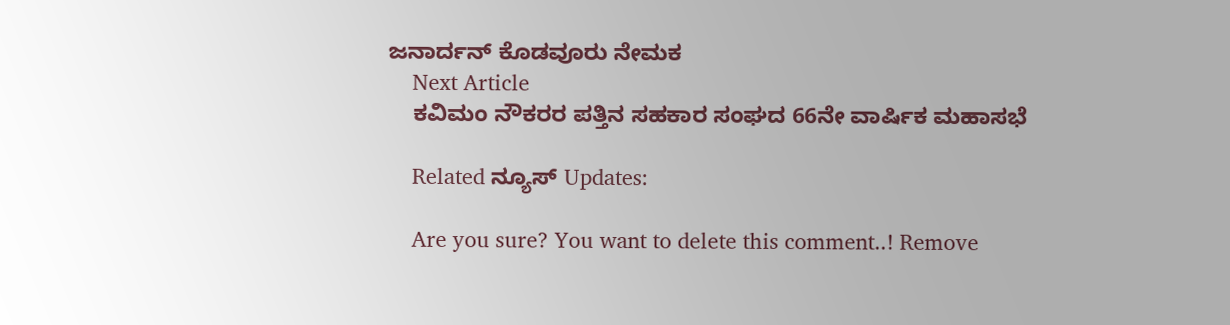ಜನಾರ್ದನ್ ಕೊಡವೂರು ನೇಮಕ
    Next Article
    ಕವಿಮಂ ನೌಕರರ ಪತ್ತಿನ ಸಹಕಾರ ಸಂಘದ 66ನೇ ವಾರ್ಷಿಕ ಮಹಾಸಭೆ

    Related ನ್ಯೂಸ್ Updates:

    Are you sure? You want to delete this comment..! Remove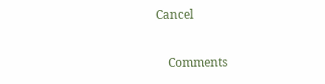Cancel

    Comments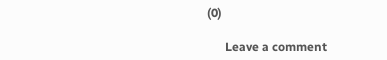(0)

      Leave a comment